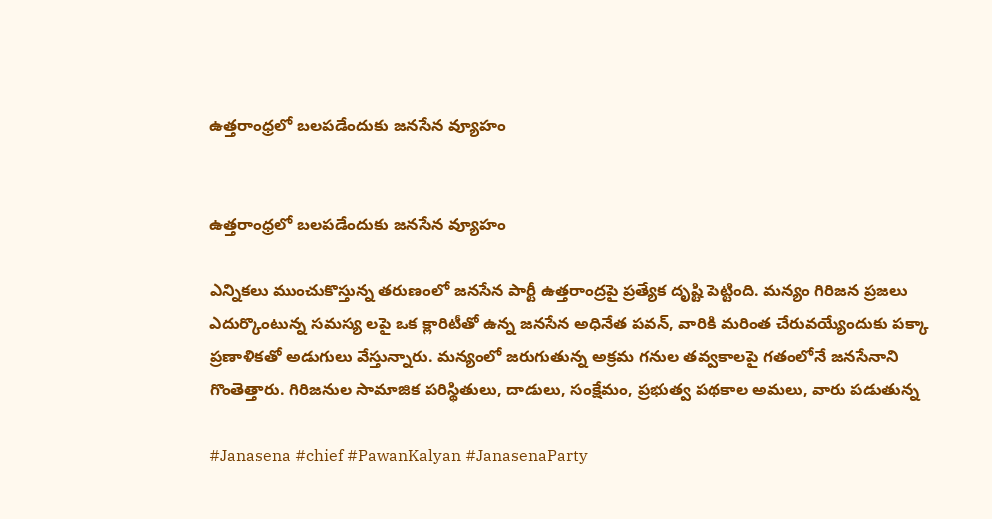ఉత్త‌రాంధ్ర‌లో బ‌ల‌ప‌డేందుకు జ‌న‌సేన వ్యూహం


ఉత్త‌రాంధ్ర‌లో బ‌ల‌ప‌డేందుకు జ‌న‌సేన వ్యూహం

ఎన్నిక‌లు ముంచుకొస్తున్న త‌రుణంలో జ‌న‌సేన పార్టీ ఉత్త‌రాంద్ర‌పై ప్ర‌త్యేక దృష్టి పెట్టింది. మన్యం గిరిజన ప్రజలు ఎదుర్కొంటున్న సమస్య లపై ఒక క్లారిటీతో ఉన్న జనసేన అధినేత ప‌వ‌న్‌, వారికి మరింత చేరువయ్యేందుకు ప‌క్కా ప్ర‌ణాళిక‌తో అడుగులు వేస్తున్నారు. మన్యంలో జరుగుతున్న అక్రమ గనుల తవ్వకాలపై గతంలోనే జనసేనాని గొంతెత్తారు. గిరిజ‌నుల సామాజిక పరిస్థితులు, దాడులు, సంక్షేమం, ప్రభుత్వ పథకాల అమలు, వారు పడుతున్న

#Janasena #chief #PawanKalyan #JanasenaParty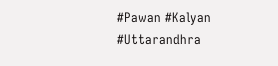#Pawan #Kalyan #Uttarandhra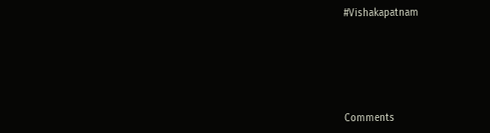#Vishakapatnam






Comments